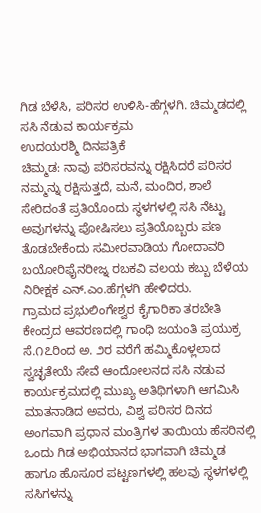ಗಿಡ ಬೆಳೆಸಿ, ಪರಿಸರ ಉಳಿಸಿ-ಹೆಗ್ಗಳಗಿ. ಚಿಮ್ಮಡದಲ್ಲಿ ಸಸಿ ನೆಡುವ ಕಾರ್ಯಕ್ರಮ
ಉದಯರಶ್ಮಿ ದಿನಪತ್ರಿಕೆ
ಚಿಮ್ಮಡ: ನಾವು ಪರಿಸರವನ್ನು ರಕ್ಷಿಸಿದರೆ ಪರಿಸರ ನಮ್ಮನ್ನು ರಕ್ಷಿಸುತ್ತದೆ, ಮನೆ, ಮಂದಿರ, ಶಾಲೆ ಸೇರಿದಂತೆ ಪ್ರತಿಯೊಂದು ಸ್ಥಳಗಳಲ್ಲಿ ಸಸಿ ನೆಟ್ಟು ಅವುಗಳನ್ನು ಪೋಷಿಸಲು ಪ್ರತಿಯೊಬ್ಬರು ಪಣ ತೊಡಬೇಕೆಂದು ಸಮೀರವಾಡಿಯ ಗೋದಾವರಿ ಬಯೋರಿಫೈನರೀಜ್ನ ರಬಕವಿ ವಲಯ ಕಬ್ಬು ಬೆಳೆಯ ನಿರೀಕ್ಷಕ ಎನ್.ಎಂ.ಹೆಗ್ಗಳಗಿ ಹೇಳಿದರು.
ಗ್ರಾಮದ ಪ್ರಭುಲಿಂಗೇಶ್ವರ ಕೈಗಾರಿಕಾ ತರಬೇತಿ ಕೇಂದ್ರದ ಆವರಣದಲ್ಲಿ ಗಾಂಧಿ ಜಯಂತಿ ಪ್ರಯುಕ್ರ ಸೆ.೧೭ರಿಂದ ಅ. ೨ರ ವರೆಗೆ ಹಮ್ಮಿಕೊಳ್ಲಲಾದ ಸ್ವಚ್ಛತೇಯೆ ಸೇವೆ ಆಂದೋಲನದ ಸಸಿ ನಡುವ ಕಾರ್ಯಕ್ರಮದಲ್ಲಿ ಮುಖ್ಯ ಅತಿಥಿಗಳಾಗಿ ಆಗಮಿಸಿ ಮಾತನಾಡಿದ ಅವರು, ವಿಶ್ವ ಪರಿಸರ ದಿನದ ಅಂಗವಾಗಿ ಪ್ರಧಾನ ಮಂತ್ರಿಗಳ ತಾಯಿಯ ಹೆಸರಿನಲ್ಲಿ ಒಂದು ಗಿಡ ಅಭಿಯಾನದ ಭಾಗವಾಗಿ ಚಿಮ್ಮಡ ಹಾಗೂ ಹೊಸೂರ ಪಟ್ಟಣಗಳಲ್ಲಿ ಹಲವು ಸ್ಥಳಗಳಲ್ಲಿ ಸಸಿಗಳನ್ನು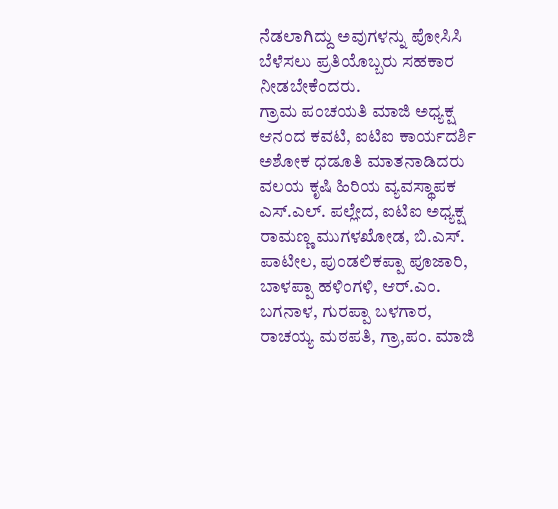ನೆಡಲಾಗಿದ್ದು ಅವುಗಳನ್ನು ಪೋಸಿಸಿ ಬೆಳೆಸಲು ಪ್ರತಿಯೊಬ್ಬರು ಸಹಕಾರ ನೀಡಬೇಕೆಂದರು.
ಗ್ರಾಮ ಪಂಚಯತಿ ಮಾಜಿ ಅಧ್ಯಕ್ಷ ಆನಂದ ಕವಟಿ, ಐಟಿಐ ಕಾರ್ಯದರ್ಶಿ ಅಶೋಕ ಧಡೂತಿ ಮಾತನಾಡಿದರು
ವಲಯ ಕೃಷಿ ಹಿರಿಯ ವ್ಯವಸ್ಥಾಪಕ ಎಸ್.ಎಲ್. ಪಲ್ಲೇದ, ಐಟಿಐ ಅಧ್ಯಕ್ಷ ರಾಮಣ್ಣ ಮುಗಳಖೋಡ, ಬಿ.ಎಸ್. ಪಾಟೀಲ, ಪುಂಡಲಿಕಪ್ಪಾ ಪೂಜಾರಿ, ಬಾಳಪ್ಪಾ ಹಳಿಂಗಳಿ, ಆರ್.ಎಂ. ಬಗನಾಳ, ಗುರಪ್ಪಾ ಬಳಗಾರ, ರಾಚಯ್ಯ ಮಠಪತಿ, ಗ್ರಾ,ಪಂ. ಮಾಜಿ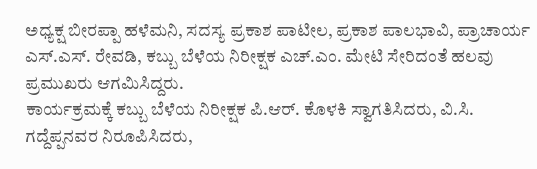ಅಧ್ಯಕ್ಷ ಬೀರಪ್ಪಾ ಹಳೆಮನಿ, ಸದಸ್ಯ ಪ್ರಕಾಶ ಪಾಟೀಲ, ಪ್ರಕಾಶ ಪಾಲಭಾವಿ, ಪ್ರಾಚಾರ್ಯ ಎಸ್.ಎಸ್. ರೇವಡಿ, ಕಬ್ಬು ಬೆಳೆಯ ನಿರೀಕ್ಷಕ ಎಚ್.ಎಂ. ಮೇಟಿ ಸೇರಿದಂತೆ ಹಲವು ಪ್ರಮುಖರು ಆಗಮಿಸಿದ್ದರು.
ಕಾರ್ಯಕ್ರಮಕ್ಕೆ ಕಬ್ಬು ಬೆಳೆಯ ನಿರೀಕ್ಷಕ ಪಿ.ಆರ್. ಕೊಳಕಿ ಸ್ವಾಗತಿಸಿದರು, ವಿ.ಸಿ. ಗದ್ದೆಪ್ಪನವರ ನಿರೂಪಿಸಿದರು,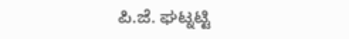ಪಿ.ಜೆ. ಘಟ್ನಟ್ಟಿ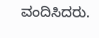ವಂದಿಸಿದರು.